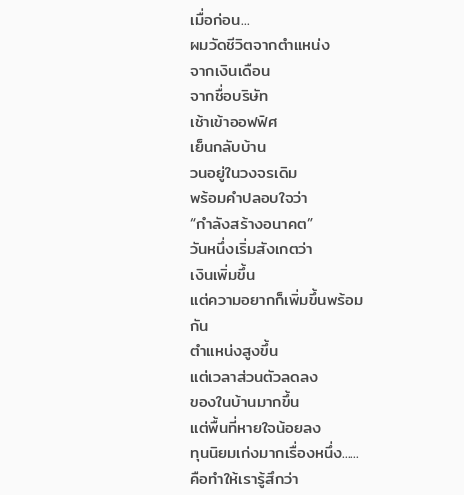เมื่อก่อน...
ผมวัดชีวิตจากตำแหน่ง
จากเงินเดือน
จากชื่อบริษัท
เช้าเข้าออฟฟิศ
เย็นกลับบ้าน
วนอยู่ในวงจรเดิม
พร้อมคำปลอบใจว่า
“กำลังสร้างอนาคต”
วันหนึ่งเริ่มสังเกตว่า
เงินเพิ่มขึ้น
แต่ความอยากก็เพิ่มขึ้นพร้อมกัน
ตำแหน่งสูงขึ้น
แต่เวลาส่วนตัวลดลง
ของในบ้านมากขึ้น
แต่พื้นที่หายใจน้อยลง
ทุนนิยมเก่งมากเรื่องหนึ่ง......
คือทำให้เรารู้สึกว่า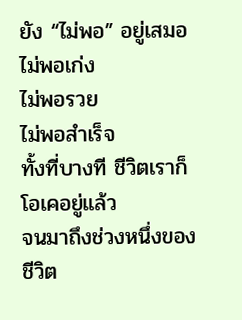ยัง “ไม่พอ” อยู่เสมอ
ไม่พอเก่ง
ไม่พอรวย
ไม่พอสำเร็จ
ทั้งที่บางที ชีวิตเราก็โอเคอยู่แล้ว
จนมาถึงช่วงหนึ่งของชีวิต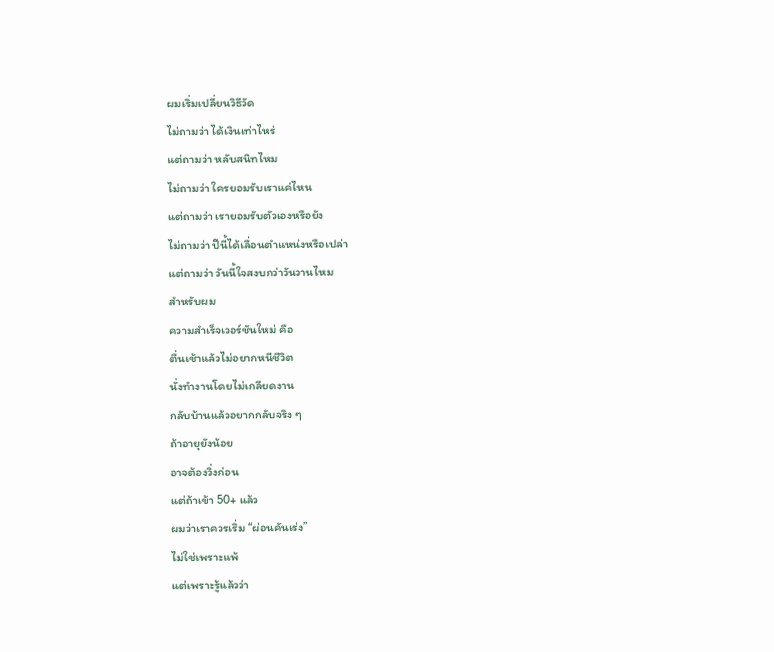ผมเริ่มเปลี่ยนวิธีวัด
ไม่ถามว่า ได้เงินเท่าไหร่
แต่ถามว่า หลับสนิทไหม
ไม่ถามว่า ใครยอมรับเราแค่ไหน
แต่ถามว่า เรายอมรับตัวเองหรือยัง
ไม่ถามว่า ปีนี้ได้เลื่อนตำแหน่งหรือเปล่า
แต่ถามว่า วันนี้ใจสงบกว่าวันวานไหม
สำหรับผม
ความสำเร็จเวอร์ชันใหม่ คือ
ตื่นเช้าแล้วไม่อยากหนีชีวิต
นั่งทำงานโดยไม่เกลียดงาน
กลับบ้านแล้วอยากกลับจริง ๆ
ถ้าอายุยังน้อย
อาจต้องวิ่งก่อน
แต่ถ้าเข้า 50+ แล้ว
ผมว่าเราควรเริ่ม “ผ่อนคันเร่ง”
ไม่ใช่เพราะแพ้
แต่เพราะรู้แล้วว่า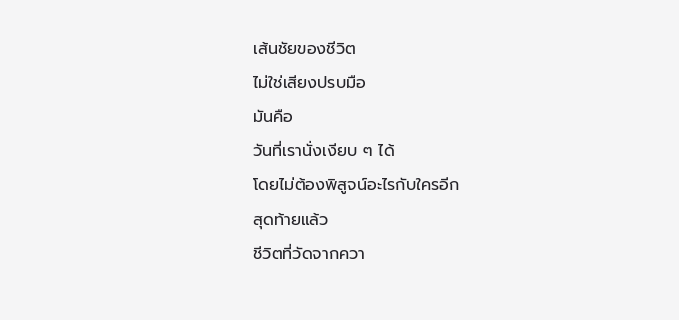เส้นชัยของชีวิต
ไม่ใช่เสียงปรบมือ
มันคือ
วันที่เรานั่งเงียบ ๆ ได้
โดยไม่ต้องพิสูจน์อะไรกับใครอีก
สุดท้ายแล้ว
ชีวิตที่วัดจากควา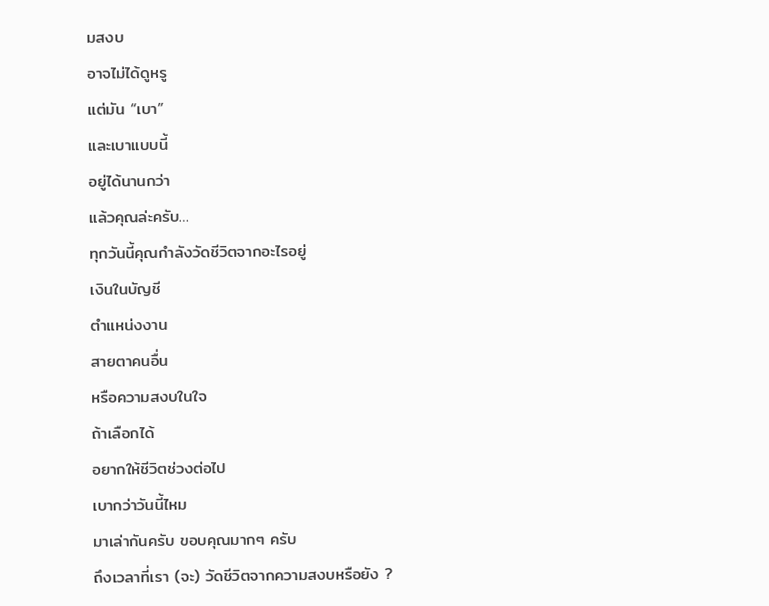มสงบ
อาจไม่ได้ดูหรู
แต่มัน “เบา”
และเบาแบบนี้
อยู่ได้นานกว่า
แล้วคุณล่ะครับ…
ทุกวันนี้คุณกำลังวัดชีวิตจากอะไรอยู่
เงินในบัญชี
ตำแหน่งงาน
สายตาคนอื่น
หรือความสงบในใจ
ถ้าเลือกได้
อยากให้ชีวิตช่วงต่อไป
เบากว่าวันนี้ไหม
มาเล่ากันครับ ขอบคุณมากๆ ครับ
ถึงเวลาที่เรา (จะ) วัดชีวิตจากความสงบหรือยัง ?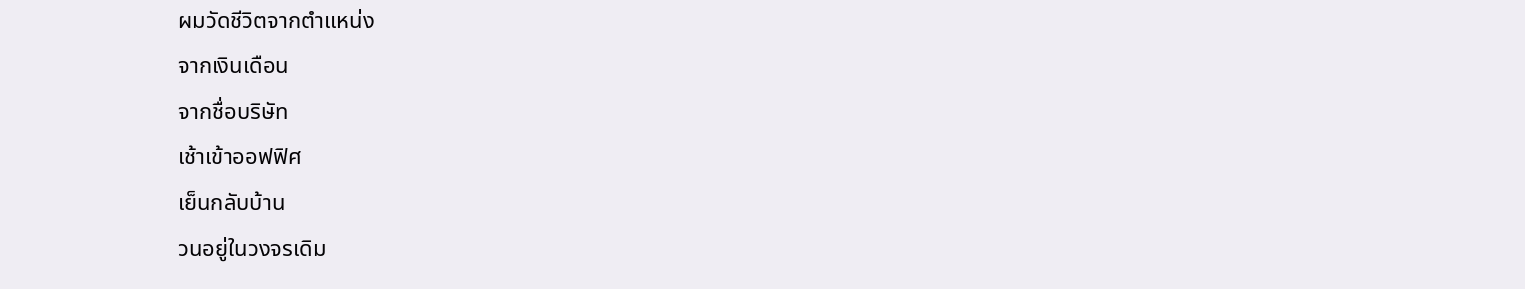ผมวัดชีวิตจากตำแหน่ง
จากเงินเดือน
จากชื่อบริษัท
เช้าเข้าออฟฟิศ
เย็นกลับบ้าน
วนอยู่ในวงจรเดิม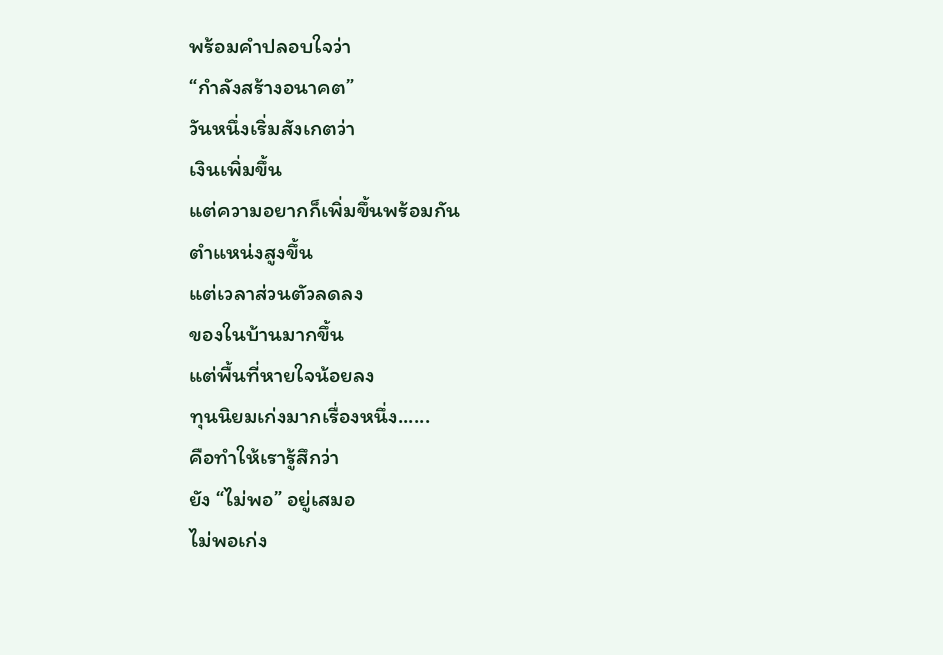พร้อมคำปลอบใจว่า
“กำลังสร้างอนาคต”
วันหนึ่งเริ่มสังเกตว่า
เงินเพิ่มขึ้น
แต่ความอยากก็เพิ่มขึ้นพร้อมกัน
ตำแหน่งสูงขึ้น
แต่เวลาส่วนตัวลดลง
ของในบ้านมากขึ้น
แต่พื้นที่หายใจน้อยลง
ทุนนิยมเก่งมากเรื่องหนึ่ง......
คือทำให้เรารู้สึกว่า
ยัง “ไม่พอ” อยู่เสมอ
ไม่พอเก่ง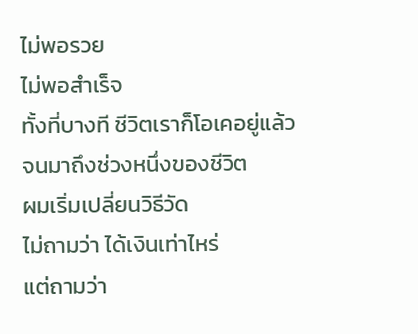ไม่พอรวย
ไม่พอสำเร็จ
ทั้งที่บางที ชีวิตเราก็โอเคอยู่แล้ว
จนมาถึงช่วงหนึ่งของชีวิต
ผมเริ่มเปลี่ยนวิธีวัด
ไม่ถามว่า ได้เงินเท่าไหร่
แต่ถามว่า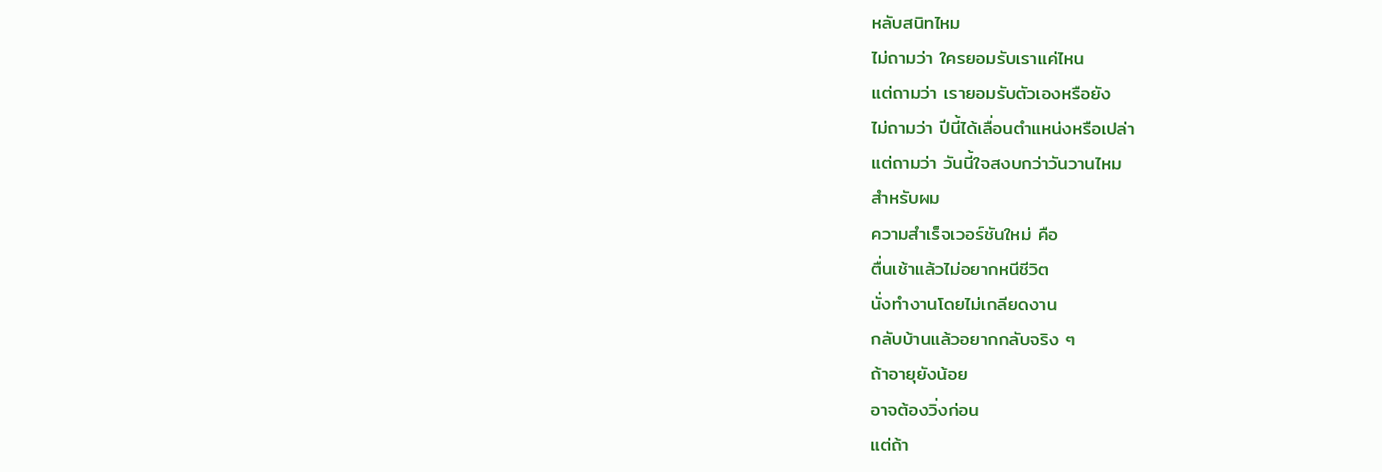หลับสนิทไหม
ไม่ถามว่า ใครยอมรับเราแค่ไหน
แต่ถามว่า เรายอมรับตัวเองหรือยัง
ไม่ถามว่า ปีนี้ได้เลื่อนตำแหน่งหรือเปล่า
แต่ถามว่า วันนี้ใจสงบกว่าวันวานไหม
สำหรับผม
ความสำเร็จเวอร์ชันใหม่ คือ
ตื่นเช้าแล้วไม่อยากหนีชีวิต
นั่งทำงานโดยไม่เกลียดงาน
กลับบ้านแล้วอยากกลับจริง ๆ
ถ้าอายุยังน้อย
อาจต้องวิ่งก่อน
แต่ถ้า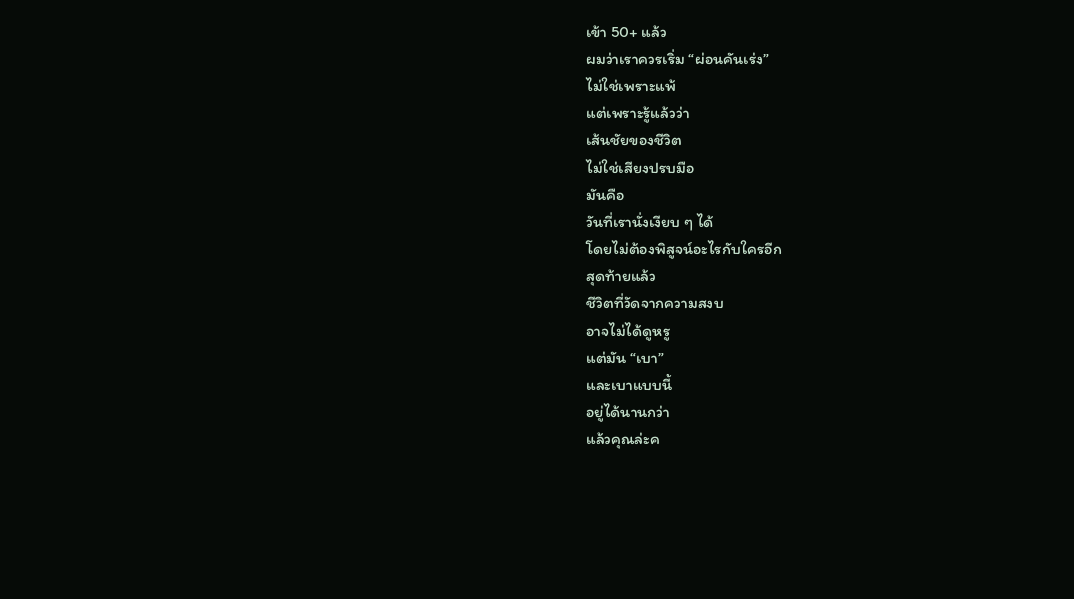เข้า 50+ แล้ว
ผมว่าเราควรเริ่ม “ผ่อนคันเร่ง”
ไม่ใช่เพราะแพ้
แต่เพราะรู้แล้วว่า
เส้นชัยของชีวิต
ไม่ใช่เสียงปรบมือ
มันคือ
วันที่เรานั่งเงียบ ๆ ได้
โดยไม่ต้องพิสูจน์อะไรกับใครอีก
สุดท้ายแล้ว
ชีวิตที่วัดจากความสงบ
อาจไม่ได้ดูหรู
แต่มัน “เบา”
และเบาแบบนี้
อยู่ได้นานกว่า
แล้วคุณล่ะค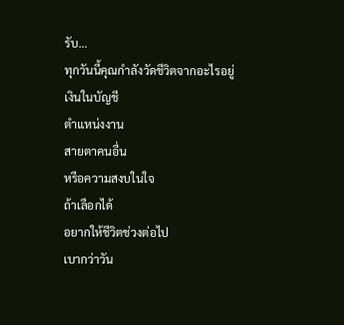รับ…
ทุกวันนี้คุณกำลังวัดชีวิตจากอะไรอยู่
เงินในบัญชี
ตำแหน่งงาน
สายตาคนอื่น
หรือความสงบในใจ
ถ้าเลือกได้
อยากให้ชีวิตช่วงต่อไป
เบากว่าวัน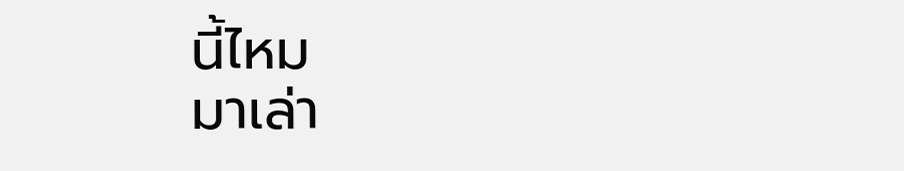นี้ไหม
มาเล่า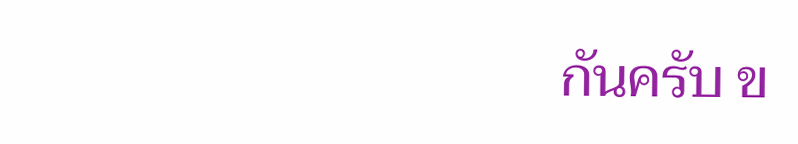กันครับ ข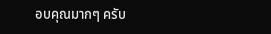อบคุณมากๆ ครับ